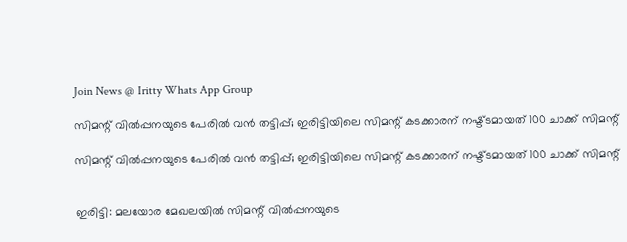Join News @ Iritty Whats App Group

സിമന്റ് വിൽപ്പനയുടെ പേരിൽ വൻ തട്ടിപ്പ്; ഇരിട്ടിയിലെ സിമന്റ്‌ കടക്കാരന് നഷ്ട്ടമായത് 100 ചാക്ക് സിമന്റ്‌

സിമന്റ് വിൽപ്പനയുടെ പേരിൽ വൻ തട്ടിപ്പ്; ഇരിട്ടിയിലെ സിമന്റ്‌ കടക്കാരന് നഷ്ട്ടമായത് 100 ചാക്ക് സിമന്റ്‌


ഇരിട്ടി: മലയോര മേഖലയിൽ സിമന്റ് വിൽപ്പനയുടെ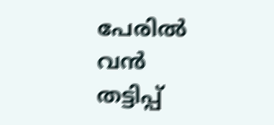പേരിൽ വൻ തട്ടിപ്പ്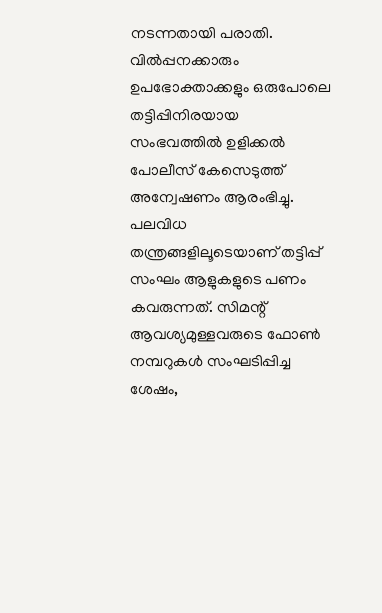നടന്നതായി പരാതി. വിൽപ്പനക്കാരും ഉപഭോക്താക്കളും ഒരുപോലെ തട്ടിപ്പിനിരയായ സംഭവത്തിൽ ഉളിക്കൽ പോലീസ് കേസെടുത്ത് അന്വേഷണം ആരംഭിച്ചു.
പലവിധ തന്ത്രങ്ങളിലൂടെയാണ് തട്ടിപ്പ് സംഘം ആളുകളുടെ പണം കവരുന്നത്. സിമന്റ് ആവശ്യമുള്ളവരുടെ ഫോൺ നമ്പറുകൾ സംഘടിപ്പിച്ച ശേഷം,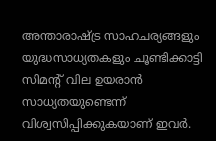അന്താരാഷ്ട്ര സാഹചര്യങ്ങളും യുദ്ധസാധ്യതകളും ചൂണ്ടിക്കാട്ടി സിമന്റ് വില ഉയരാൻ സാധ്യതയുണ്ടെന്ന് വിശ്വസിപ്പിക്കുകയാണ് ഇവർ.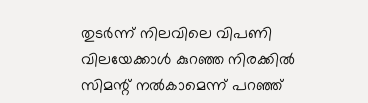തുടർന്ന് നിലവിലെ വിപണി വിലയേക്കാൾ കുറഞ്ഞ നിരക്കിൽ സിമന്റ് നൽകാമെന്ന് പറഞ്ഞ്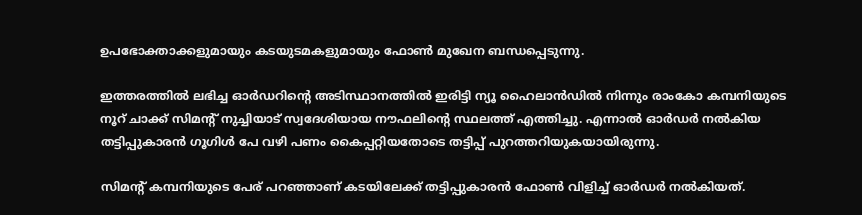ഉപഭോക്താക്കളുമായും കടയുടമകളുമായും ഫോൺ മുഖേന ബന്ധപ്പെടുന്നു.

ഇത്തരത്തിൽ ലഭിച്ച ഓർഡറിന്റെ അടിസ്ഥാനത്തിൽ ഇരിട്ടി ന്യൂ ഹൈലാൻഡിൽ നിന്നും രാംകോ കമ്പനിയുടെ നൂറ് ചാക്ക് സിമന്റ് നുച്ചിയാട് സ്വദേശിയായ നൗഫലിന്റെ സ്ഥലത്ത് എത്തിച്ചു. എന്നാൽ ഓർഡർ നൽകിയ തട്ടിപ്പുകാരൻ ഗൂഗിൾ പേ വഴി പണം കൈപ്പറ്റിയതോടെ തട്ടിപ്പ് പുറത്തറിയുകയായിരുന്നു.

സിമന്റ് കമ്പനിയുടെ പേര് പറഞ്ഞാണ് കടയിലേക്ക് തട്ടിപ്പുകാരൻ ഫോൺ വിളിച്ച് ഓർഡർ നൽകിയത്.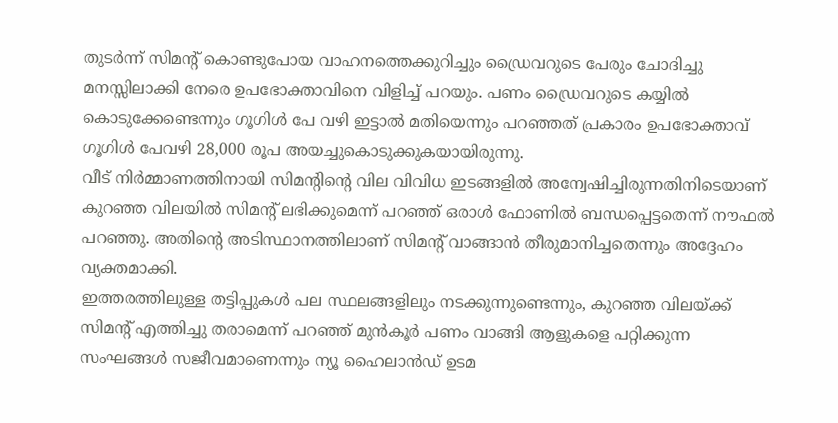തുടർന്ന് സിമന്റ് കൊണ്ടുപോയ വാഹനത്തെക്കുറിച്ചും ഡ്രൈവറുടെ പേരും ചോദിച്ചു മനസ്സിലാക്കി നേരെ ഉപഭോക്താവിനെ വിളിച്ച് പറയും. പണം ഡ്രൈവറുടെ കയ്യിൽ കൊടുക്കേണ്ടെന്നും ഗൂഗിൾ പേ വഴി ഇട്ടാൽ മതിയെന്നും പറഞ്ഞത് പ്രകാരം ഉപഭോക്താവ് ഗൂഗിൾ പേവഴി 28,000 രൂപ അയച്ചുകൊടുക്കുകയായിരുന്നു.
വീട് നിർമ്മാണത്തിനായി സിമന്റിന്റെ വില വിവിധ ഇടങ്ങളിൽ അന്വേഷിച്ചിരുന്നതിനിടെയാണ് കുറഞ്ഞ വിലയിൽ സിമന്റ് ലഭിക്കുമെന്ന് പറഞ്ഞ് ഒരാൾ ഫോണിൽ ബന്ധപ്പെട്ടതെന്ന് നൗഫൽ പറഞ്ഞു. അതിന്റെ അടിസ്ഥാനത്തിലാണ് സിമന്റ് വാങ്ങാൻ തീരുമാനിച്ചതെന്നും അദ്ദേഹം വ്യക്തമാക്കി.
ഇത്തരത്തിലുള്ള തട്ടിപ്പുകൾ പല സ്ഥലങ്ങളിലും നടക്കുന്നുണ്ടെന്നും, കുറഞ്ഞ വിലയ്ക്ക് സിമന്റ് എത്തിച്ചു തരാമെന്ന് പറഞ്ഞ് മുൻകൂർ പണം വാങ്ങി ആളുകളെ പറ്റിക്കുന്ന സംഘങ്ങൾ സജീവമാണെന്നും ന്യൂ ഹൈലാൻഡ് ഉടമ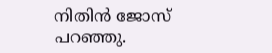നിതിൻ ജോസ് പറഞ്ഞു.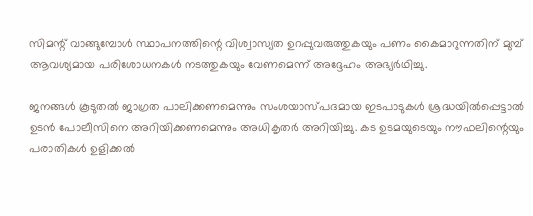സിമന്റ് വാങ്ങുമ്പോൾ സ്ഥാപനത്തിന്റെ വിശ്വാസ്യത ഉറപ്പുവരുത്തുകയും പണം കൈമാറുന്നതിന് മുമ്പ് ആവശ്യമായ പരിശോധനകൾ നടത്തുകയും വേണമെന്ന് അദ്ദേഹം അഭ്യർഥിച്ചു.

ജനങ്ങൾ കൂടുതൽ ജാഗ്രത പാലിക്കണമെന്നും സംശയാസ്പദമായ ഇടപാടുകൾ ശ്രദ്ധയിൽപ്പെട്ടാൽ ഉടൻ പോലീസിനെ അറിയിക്കണമെന്നും അധികൃതർ അറിയിച്ചു. കട ഉടമയുടെയും നൗഫലിന്റെയും പരാതികൾ ഉളിക്കൽ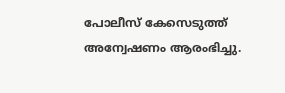പോലീസ് കേസെടുത്ത് അന്വേഷണം ആരംഭിച്ചു.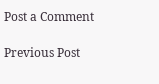Post a Comment

Previous Post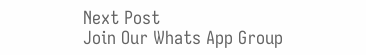Next Post
Join Our Whats App Group